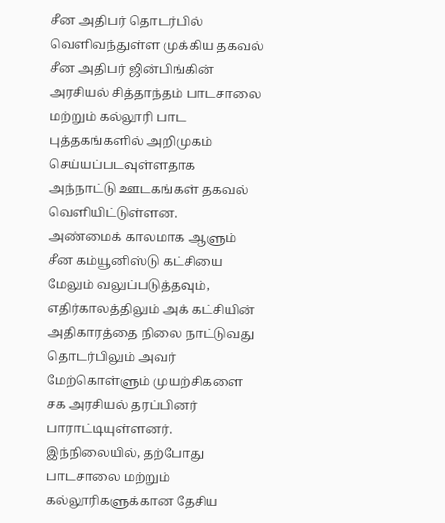சீன அதிபர் தொடர்பில் வெளிவந்துள்ள முக்கிய தகவல்
சீன அதிபர் ஜின்பிங்கின் அரசியல் சித்தாந்தம் பாடசாலை மற்றும் கல்லூரி பாட புத்தகங்களில் அறிமுகம் செய்யப்படவுள்ளதாக அந்நாட்டு ஊடகங்கள் தகவல் வெளியிட்டுள்ளன.
அண்மைக் காலமாக ஆளும் சீன கம்யூனிஸ்டு கட்சியை மேலும் வலுப்படுத்தவும், எதிர்காலத்திலும் அக் கட்சியின் அதிகாரத்தை நிலை நாட்டுவது தொடர்பிலும் அவர் மேற்கொள்ளும் முயற்சிகளை சக அரசியல் தரப்பினர் பாராட்டியுள்ளனர்.
இந்நிலையில், தற்போது பாடசாலை மற்றும் கல்லூரிகளுக்கான தேசிய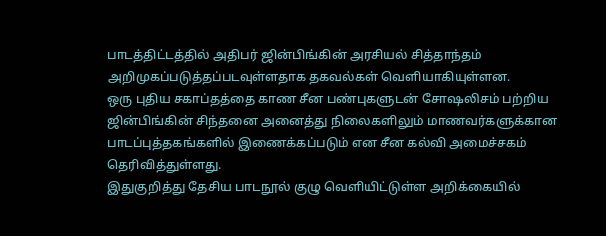பாடத்திட்டத்தில் அதிபர் ஜின்பிங்கின் அரசியல் சித்தாந்தம் அறிமுகப்படுத்தப்படவுள்ளதாக தகவல்கள் வெளியாகியுள்ளன.
ஒரு புதிய சகாப்தத்தை காண சீன பண்புகளுடன் சோஷலிசம் பற்றிய ஜின்பிங்கின் சிந்தனை அனைத்து நிலைகளிலும் மாணவர்களுக்கான பாடப்புத்தகங்களில் இணைக்கப்படும் என சீன கல்வி அமைச்சகம் தெரிவித்துள்ளது.
இதுகுறித்து தேசிய பாடநூல் குழு வெளியிட்டுள்ள அறிக்கையில்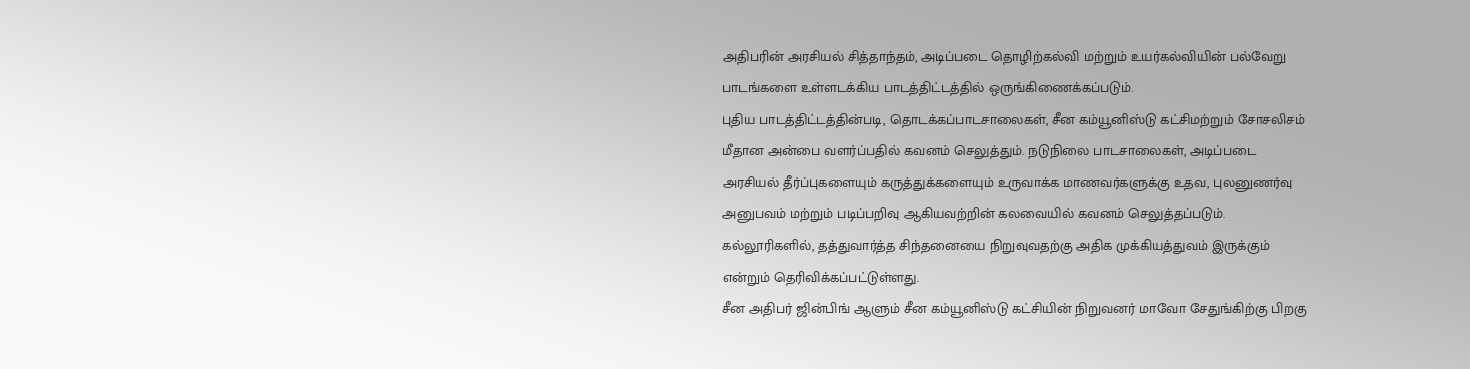அதிபரின் அரசியல் சித்தாந்தம், அடிப்படை தொழிற்கல்வி மற்றும் உயர்கல்வியின் பல்வேறு பாடங்களை உள்ளடக்கிய பாடத்திட்டத்தில் ஒருங்கிணைக்கப்படும்.
புதிய பாடத்திட்டத்தின்படி, தொடக்கப்பாடசாலைகள், சீன கம்யூனிஸ்டு கட்சிமற்றும் சோசலிசம் மீதான அன்பை வளர்ப்பதில் கவனம் செலுத்தும். நடுநிலை பாடசாலைகள், அடிப்படை அரசியல் தீர்ப்புகளையும் கருத்துக்களையும் உருவாக்க மாணவர்களுக்கு உதவ, புலனுணர்வு அனுபவம் மற்றும் படிப்பறிவு ஆகியவற்றின் கலவையில் கவனம் செலுத்தப்படும்.
கல்லூரிகளில், தத்துவார்த்த சிந்தனையை நிறுவுவதற்கு அதிக முக்கியத்துவம் இருக்கும் என்றும் தெரிவிக்கப்பட்டுள்ளது.
சீன அதிபர் ஜின்பிங் ஆளும் சீன கம்யூனிஸ்டு கட்சியின் நிறுவனர் மாவோ சேதுங்கிற்கு பிறகு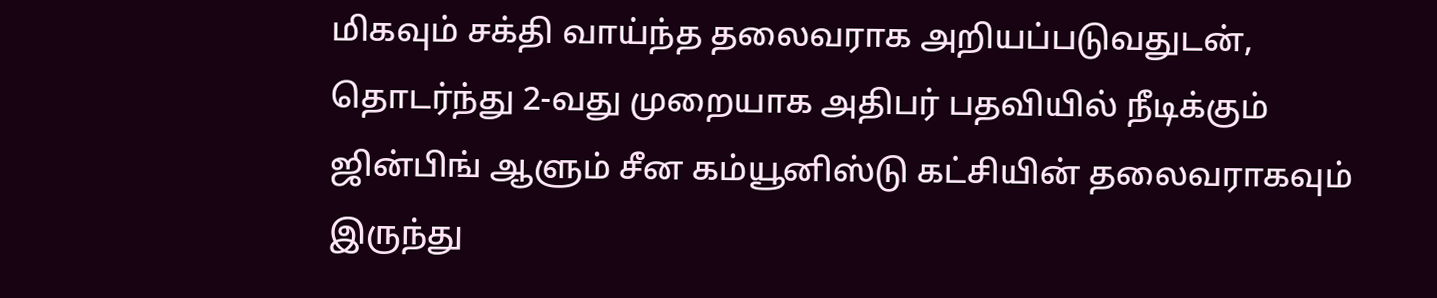மிகவும் சக்தி வாய்ந்த தலைவராக அறியப்படுவதுடன், தொடர்ந்து 2-வது முறையாக அதிபர் பதவியில் நீடிக்கும் ஜின்பிங் ஆளும் சீன கம்யூனிஸ்டு கட்சியின் தலைவராகவும் இருந்து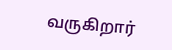வருகிறார்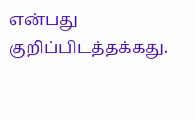என்பது குறிப்பிடத்தக்கது.